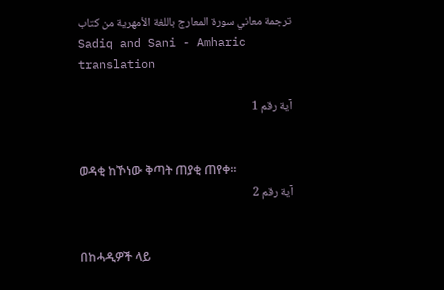ترجمة معاني سورة المعارج باللغة الأمهرية من كتاب Sadiq and Sani - Amharic translation

آية رقم 1


ወዳቂ ከኾነው ቅጣት ጠያቂ ጠየቀ፡፡
آية رقم 2


በከሓዲዎች ላይ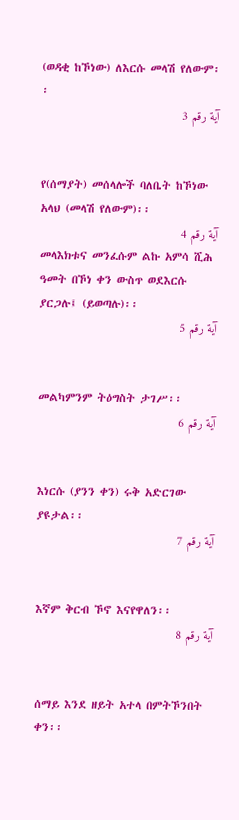(ወዳቂ ከኾነው) ለእርሱ መላሽ የለውም፡፡
آية رقم 3


የ(ሰማያት) መሰላሎች ባለቤት ከኾነው አላህ (መላሽ የለውም)፡፡
آية رقم 4
መላእክቱና መንፈሱም ልኩ አምሳ ሺሕ ዓመት በኾነ ቀን ውስጥ ወደእርሱ ያርጋሉ፤ (ይወጣሉ)፡፡
آية رقم 5


መልካምንም ትዕግስት ታገሥ፡፡
آية رقم 6


እነርሱ (ያንን ቀን) ሩቅ አድርገው ያዩታል፡፡
آية رقم 7


እኛም ቅርብ ኾኖ እናየዋለን፡፡
آية رقم 8


ሰማይ እንደ ዘይት አተላ በምትኾንበት ቀን፡፡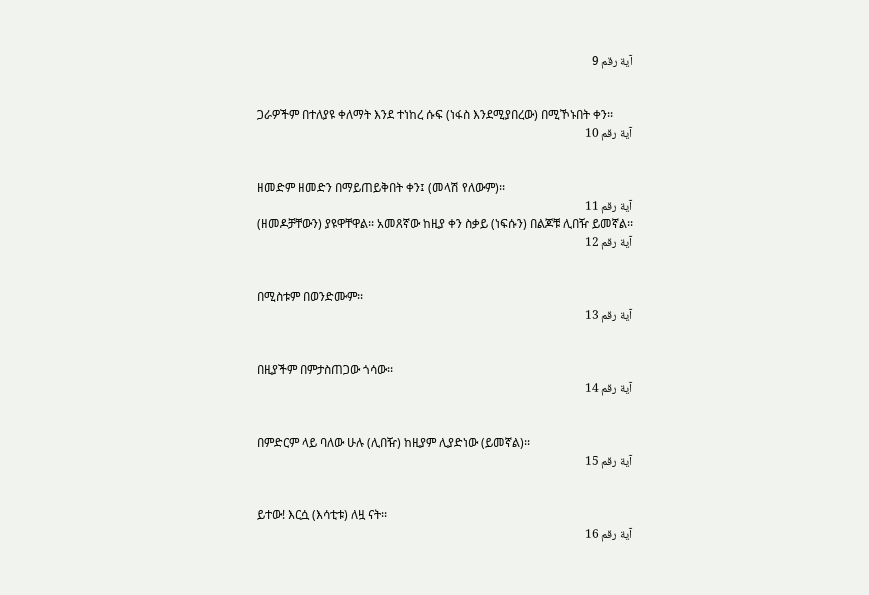آية رقم 9


ጋራዎችም በተለያዩ ቀለማት እንደ ተነከረ ሱፍ (ነፋስ እንደሚያበረው) በሚኾኑበት ቀን፡፡
آية رقم 10


ዘመድም ዘመድን በማይጠይቅበት ቀን፤ (መላሽ የለውም)፡፡
آية رقم 11
(ዘመዶቻቸውን) ያዩዋቸዋል፡፡ አመጸኛው ከዚያ ቀን ስቃይ (ነፍሱን) በልጆቹ ሊበዥ ይመኛል፡፡
آية رقم 12


በሚስቱም በወንድሙም፡፡
آية رقم 13


በዚያችም በምታስጠጋው ጎሳው፡፡
آية رقم 14


በምድርም ላይ ባለው ሁሉ (ሊበዥ) ከዚያም ሊያድነው (ይመኛል)፡፡
آية رقم 15


ይተው! እርሷ (እሳቲቱ) ለዟ ናት፡፡
آية رقم 16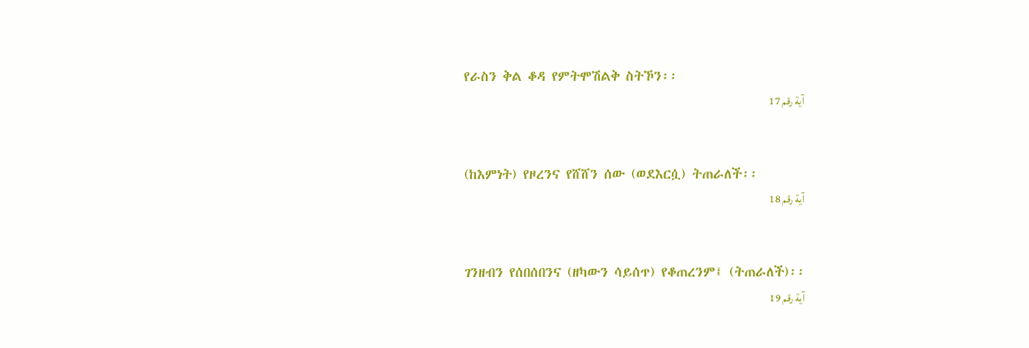የራስን ቅል ቆዳ የምትሞሽልቅ ስትኾን፡፡
آية رقم 17


(ከእምነት) የዞረንና የሸሸን ሰው (ወደእርሷ) ትጠራለች፡፡
آية رقم 18


ገንዘብን የሰበሰበንና (ዘካውን ሳይሰጥ) የቆጠረንም፤ (ትጠራለች)፡፡
آية رقم 19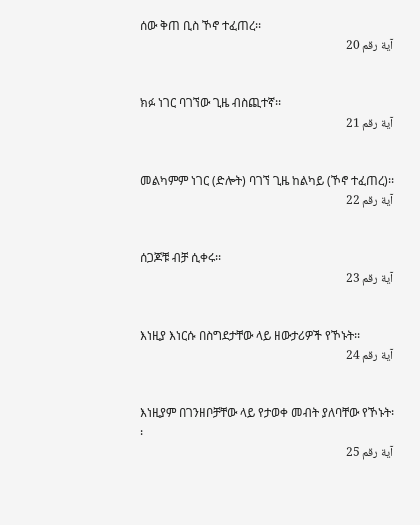ሰው ቅጠ ቢስ ኾኖ ተፈጠረ፡፡
آية رقم 20


ክፉ ነገር ባገኘው ጊዜ ብስጪተኛ፡፡
آية رقم 21


መልካምም ነገር (ድሎት) ባገኘ ጊዜ ከልካይ (ኾኖ ተፈጠረ)፡፡
آية رقم 22


ሰጋጆቹ ብቻ ሲቀሩ፡፡
آية رقم 23


እነዚያ እነርሱ በስግደታቸው ላይ ዘውታሪዎች የኾኑት፡፡
آية رقم 24


እነዚያም በገንዘቦቻቸው ላይ የታወቀ መብት ያለባቸው የኾኑት፡፡
آية رقم 25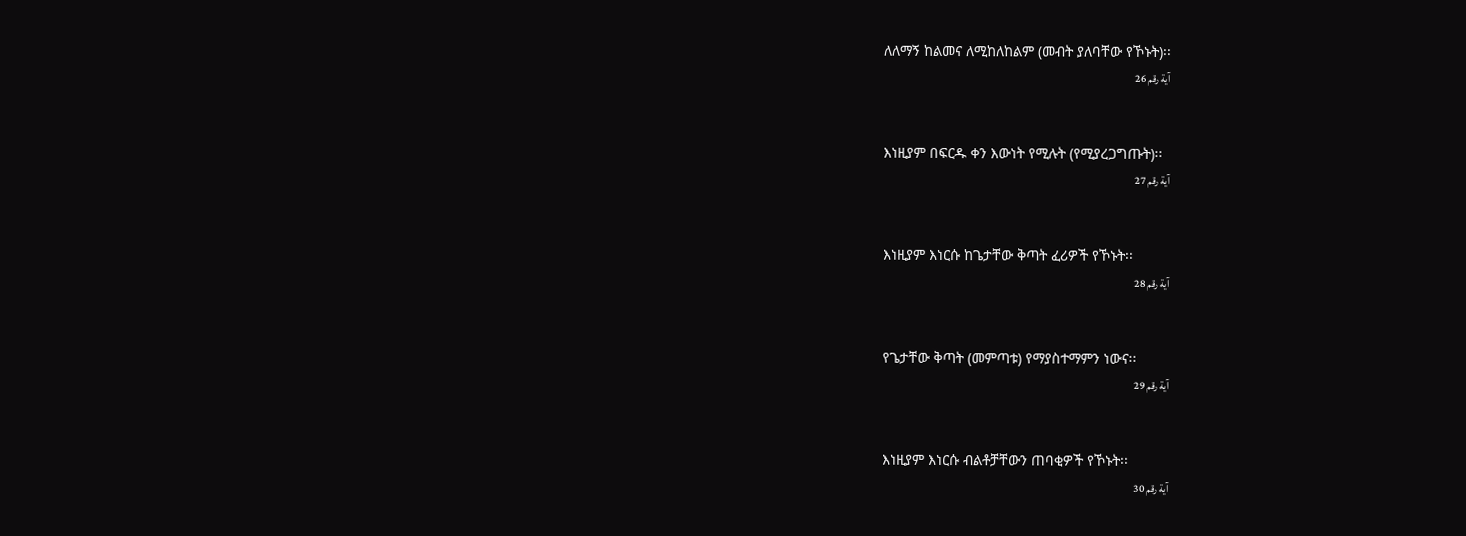ለለማኝ ከልመና ለሚከለከልም (መብት ያለባቸው የኾኑት)፡፡
آية رقم 26


እነዚያም በፍርዱ ቀን እውነት የሚሉት (የሚያረጋግጡት)፡፡
آية رقم 27


እነዚያም እነርሱ ከጌታቸው ቅጣት ፈሪዎች የኾኑት፡፡
آية رقم 28


የጌታቸው ቅጣት (መምጣቱ) የማያስተማምን ነውና፡፡
آية رقم 29


እነዚያም እነርሱ ብልቶቻቸውን ጠባቂዎች የኾኑት፡፡
آية رقم 30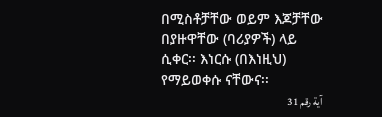በሚስቶቻቸው ወይም እጆቻቸው በያዙዋቸው (ባሪያዎች) ላይ ሲቀር፡፡ እነርሱ (በእነዚህ) የማይወቀሱ ናቸውና፡፡
آية رقم 31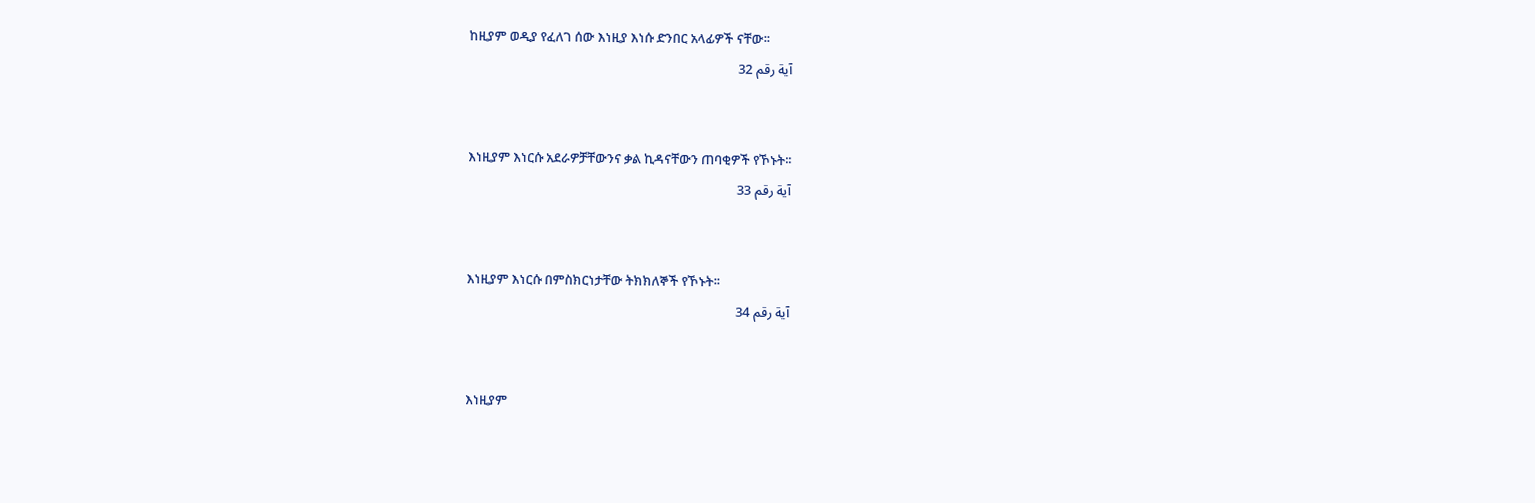ከዚያም ወዲያ የፈለገ ሰው እነዚያ እነሱ ድንበር አላፊዎች ናቸው፡፡
آية رقم 32


እነዚያም እነርሱ አደራዎቻቸውንና ቃል ኪዳናቸውን ጠባቂዎች የኾኑት፡፡
آية رقم 33


እነዚያም እነርሱ በምስክርነታቸው ትክክለኞች የኾኑት፡፡
آية رقم 34


እነዚያም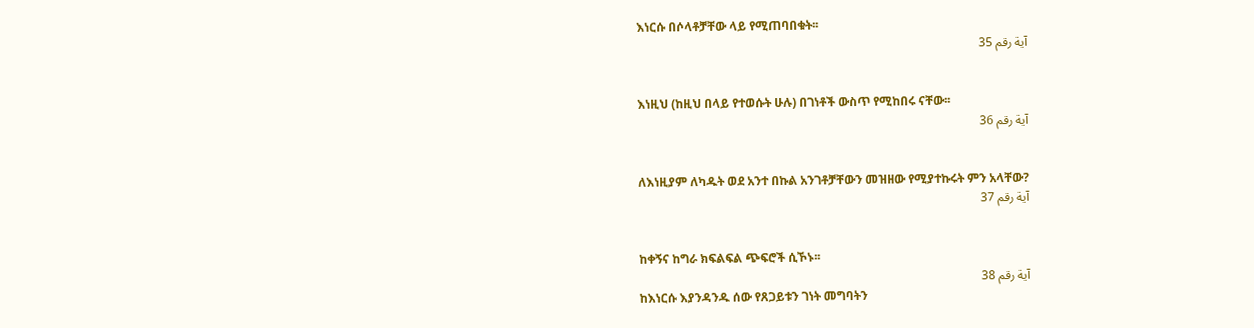እነርሱ በሶላቶቻቸው ላይ የሚጠባበቁት፡፡
آية رقم 35


እነዚህ (ከዚህ በላይ የተወሱት ሁሉ) በገነቶች ውስጥ የሚከበሩ ናቸው፡፡
آية رقم 36


ለእነዚያም ለካዱት ወደ አንተ በኩል አንገቶቻቸውን መዝዘው የሚያተኩሩት ምን አላቸው?
آية رقم 37


ከቀኝና ከግራ ክፍልፍል ጭፍሮች ሲኾኑ፡፡
آية رقم 38
ከእነርሱ እያንዳንዱ ሰው የጸጋይቱን ገነት መግባትን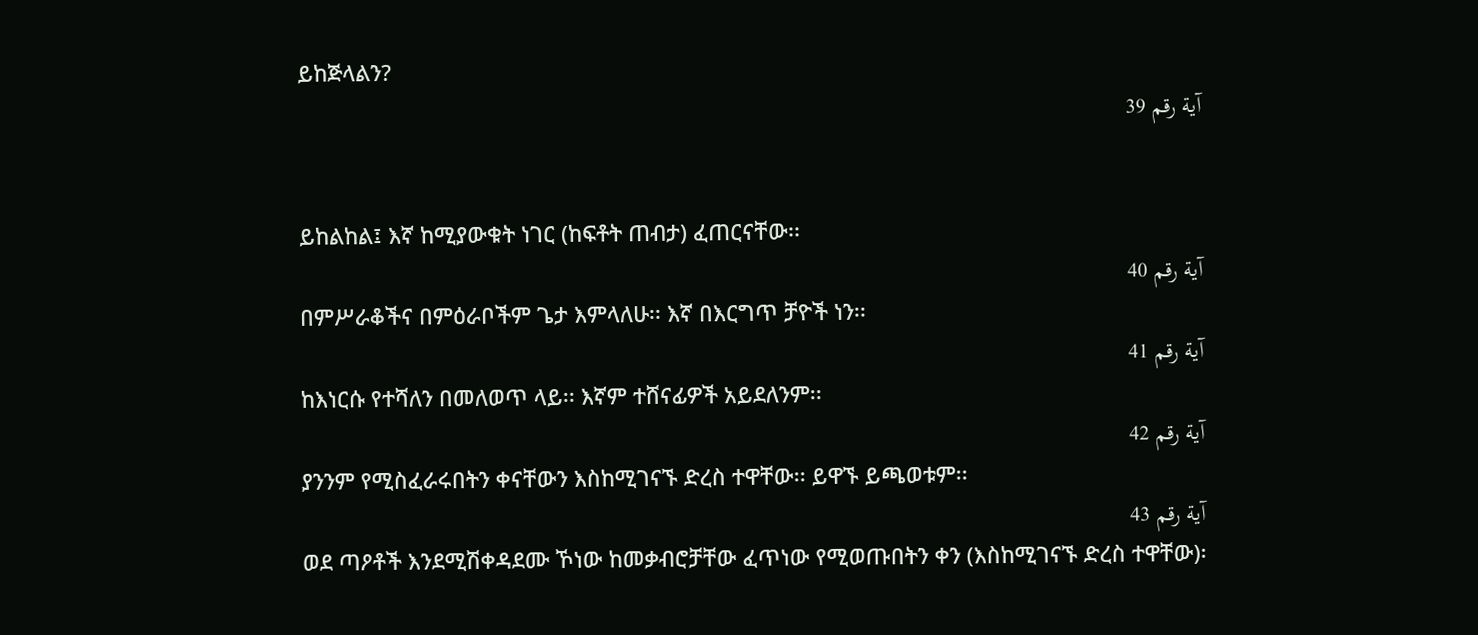ይከጅላልን?
آية رقم 39


ይከልከል፤ እኛ ከሚያውቁት ነገር (ከፍቶት ጠብታ) ፈጠርናቸው፡፡
آية رقم 40
በምሥራቆችና በምዕራቦችም ጌታ እምላለሁ፡፡ እኛ በእርግጥ ቻዮች ነን፡፡
آية رقم 41
ከእነርሱ የተሻለን በመለወጥ ላይ፡፡ እኛም ተሸናፊዎች አይደለንም፡፡
آية رقم 42
ያንንም የሚስፈራሩበትን ቀናቸውን እስከሚገናኙ ድረስ ተዋቸው፡፡ ይዋኙ ይጫወቱም፡፡
آية رقم 43
ወደ ጣዖቶች እንደሚሽቀዳደሙ ኾነው ከመቃብሮቻቸው ፈጥነው የሚወጡበትን ቀን (እስከሚገናኙ ድረስ ተዋቸው)፡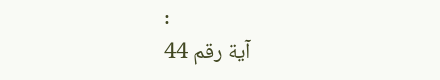፡
آية رقم 44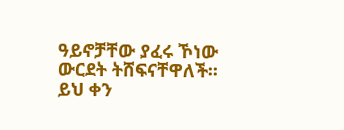ዓይኖቻቸው ያፈሩ ኾነው ውርደት ትሸፍናቸዋለች፡፡ ይህ ቀን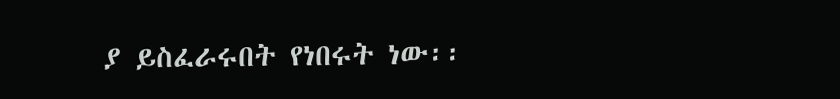ያ ይስፈራሩበት የነበሩት ነው፡፡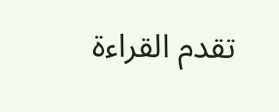تقدم القراءة